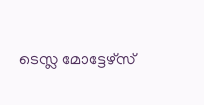ടെസ്ല മോട്ടേഴ്സ്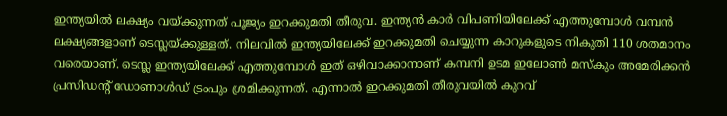ഇന്ത്യയിൽ ലക്ഷ്യം വയ്ക്കുന്നത് പൂജ്യം ഇറക്കുമതി തീരുവ. ഇന്ത്യൻ കാർ വിപണിയിലേക്ക് എത്തുമ്പോൾ വമ്പൻ ലക്ഷ്യങ്ങളാണ് ടെസ്ലയ്ക്കുള്ളത്. നിലവിൽ ഇന്ത്യയിലേക്ക് ഇറക്കുമതി ചെയ്യുന്ന കാറുകളുടെ നികുതി 110 ശതമാനം വരെയാണ്. ടെസ്ല ഇന്ത്യയിലേക്ക് എത്തുമ്പോൾ ഇത് ഒഴിവാക്കാനാണ് കമ്പനി ഉടമ ഇലോൺ മസ്കും അമേരിക്കൻ പ്രസിഡന്റ് ഡോണാൾഡ് ട്രംപും ശ്രമിക്കുന്നത്. എന്നാൽ ഇറക്കുമതി തീരുവയിൽ കുറവ്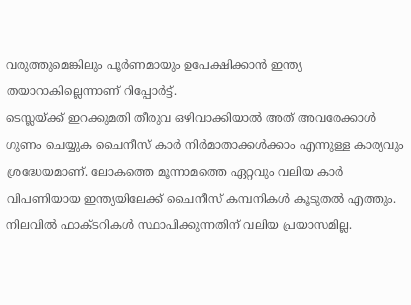വരുത്തുമെങ്കിലും പൂർണമായും ഉപേക്ഷിക്കാൻ ഇന്ത്യ തയാറാകില്ലെന്നാണ് റിപ്പോർട്ട്.
ടെസ്ലയ്ക്ക് ഇറക്കുമതി തീരുവ ഒഴിവാക്കിയാൽ അത് അവരേക്കാൾ ഗുണം ചെയ്യുക ചൈനീസ് കാർ നിർമാതാക്കൾക്കാം എന്നുള്ള കാര്യവും ശ്രദ്ധേയമാണ്. ലോകത്തെ മൂന്നാമത്തെ ഏറ്റവും വലിയ കാർ വിപണിയായ ഇന്ത്യയിലേക്ക് ചൈനീസ് കമ്പനികൾ കൂടുതൽ എത്തും. നിലവിൽ ഫാക്ടറികൾ സ്ഥാപിക്കുന്നതിന് വലിയ പ്രയാസമില്ല.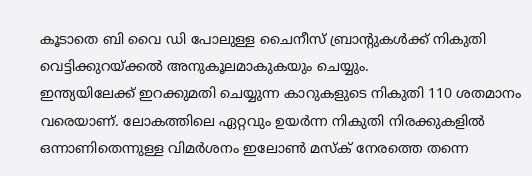കൂടാതെ ബി വൈ ഡി പോലുള്ള ചൈനീസ് ബ്രാന്റുകൾക്ക് നികുതി വെട്ടിക്കുറയ്ക്കൽ അനുകൂലമാകുകയും ചെയ്യും.
ഇന്ത്യയിലേക്ക് ഇറക്കുമതി ചെയ്യുന്ന കാറുകളുടെ നികുതി 110 ശതമാനം വരെയാണ്. ലോകത്തിലെ ഏറ്റവും ഉയർന്ന നികുതി നിരക്കുകളിൽ ഒന്നാണിതെന്നുള്ള വിമർശനം ഇലോൺ മസ്ക് നേരത്തെ തന്നെ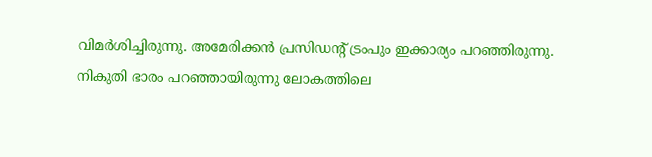വിമർശിച്ചിരുന്നു. അമേരിക്കൻ പ്രസിഡന്റ് ട്രംപും ഇക്കാര്യം പറഞ്ഞിരുന്നു. നികുതി ഭാരം പറഞ്ഞായിരുന്നു ലോകത്തിലെ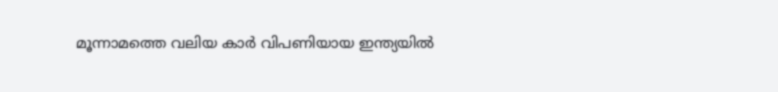മൂന്നാമത്തെ വലിയ കാർ വിപണിയായ ഇന്ത്യയിൽ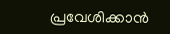പ്രവേശിക്കാൻ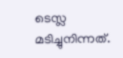ടെസ്ല മടിച്ചുനിന്നത്.